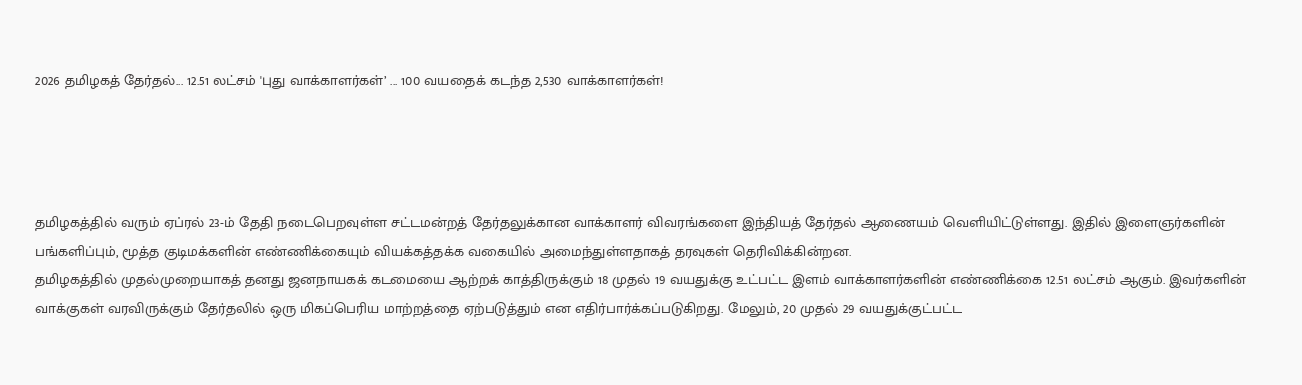2026 தமிழகத் தேர்தல்... 12.51 லட்சம் 'புது வாக்காளர்கள்’ ... 100 வயதைக் கடந்த 2,530 வாக்காளர்கள்!




தமிழகத்தில் வரும் ஏப்ரல் 23-ம் தேதி நடைபெறவுள்ள சட்டமன்றத் தேர்தலுக்கான வாக்காளர் விவரங்களை இந்தியத் தேர்தல் ஆணையம் வெளியிட்டுள்ளது. இதில் இளைஞர்களின் பங்களிப்பும், மூத்த குடிமக்களின் எண்ணிக்கையும் வியக்கத்தக்க வகையில் அமைந்துள்ளதாகத் தரவுகள் தெரிவிக்கின்றன.
தமிழகத்தில் முதல்முறையாகத் தனது ஜனநாயகக் கடமையை ஆற்றக் காத்திருக்கும் 18 முதல் 19 வயதுக்கு உட்பட்ட இளம் வாக்காளர்களின் எண்ணிக்கை 12.51 லட்சம் ஆகும். இவர்களின் வாக்குகள் வரவிருக்கும் தேர்தலில் ஒரு மிகப்பெரிய மாற்றத்தை ஏற்படுத்தும் என எதிர்பார்க்கப்படுகிறது. மேலும், 20 முதல் 29 வயதுக்குட்பட்ட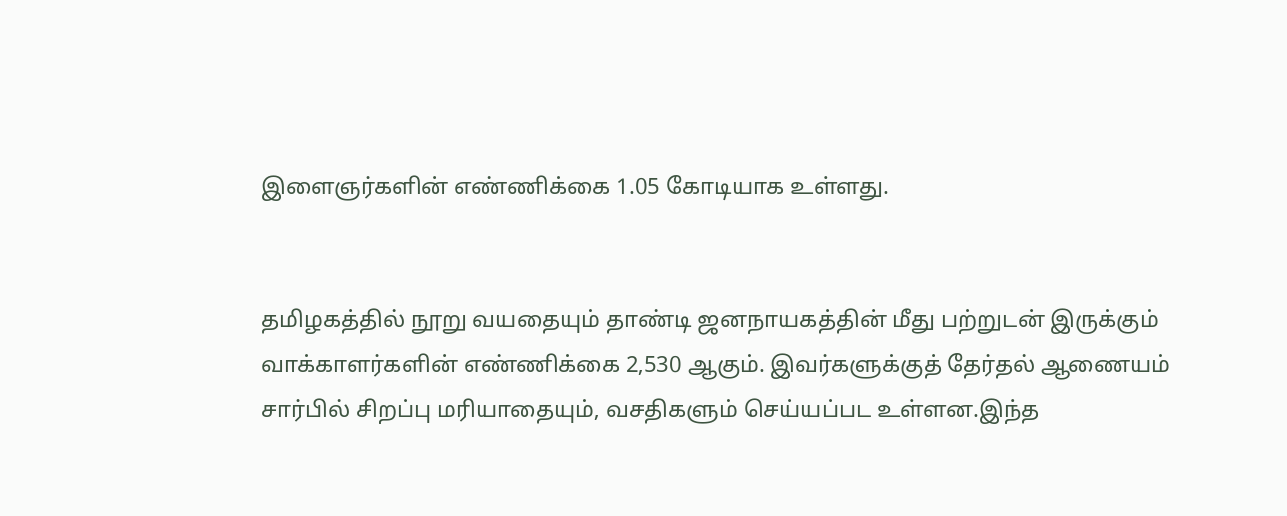இளைஞர்களின் எண்ணிக்கை 1.05 கோடியாக உள்ளது.


தமிழகத்தில் நூறு வயதையும் தாண்டி ஜனநாயகத்தின் மீது பற்றுடன் இருக்கும் வாக்காளர்களின் எண்ணிக்கை 2,530 ஆகும். இவர்களுக்குத் தேர்தல் ஆணையம் சார்பில் சிறப்பு மரியாதையும், வசதிகளும் செய்யப்பட உள்ளன.இந்த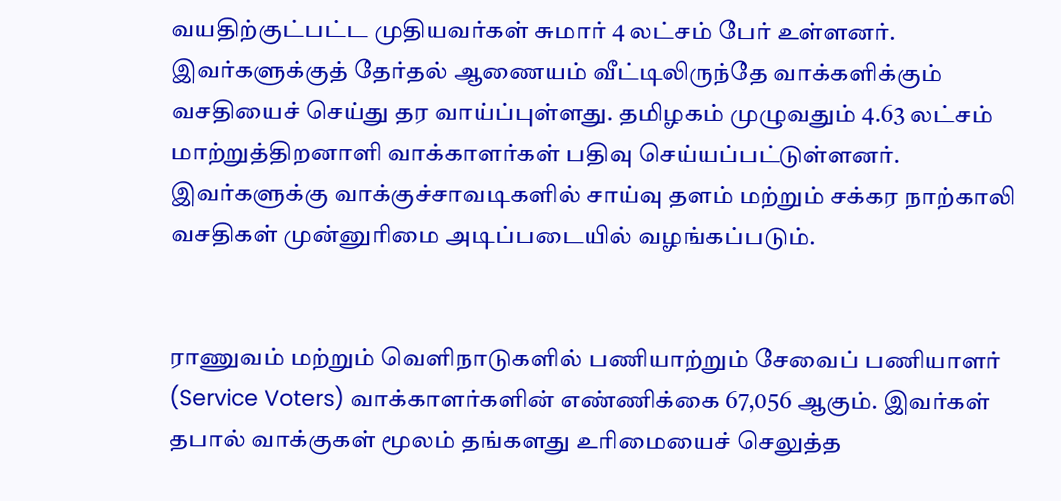வயதிற்குட்பட்ட முதியவர்கள் சுமார் 4 லட்சம் பேர் உள்ளனர். இவர்களுக்குத் தேர்தல் ஆணையம் வீட்டிலிருந்தே வாக்களிக்கும்  வசதியைச் செய்து தர வாய்ப்புள்ளது. தமிழகம் முழுவதும் 4.63 லட்சம் மாற்றுத்திறனாளி வாக்காளர்கள் பதிவு செய்யப்பட்டுள்ளனர். இவர்களுக்கு வாக்குச்சாவடிகளில் சாய்வு தளம் மற்றும் சக்கர நாற்காலி வசதிகள் முன்னுரிமை அடிப்படையில் வழங்கப்படும்.


ராணுவம் மற்றும் வெளிநாடுகளில் பணியாற்றும் சேவைப் பணியாளர் (Service Voters) வாக்காளர்களின் எண்ணிக்கை 67,056 ஆகும். இவர்கள் தபால் வாக்குகள் மூலம் தங்களது உரிமையைச் செலுத்த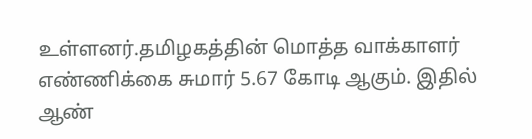உள்ளனர்.தமிழகத்தின் மொத்த வாக்காளர் எண்ணிக்கை சுமார் 5.67 கோடி ஆகும். இதில் ஆண்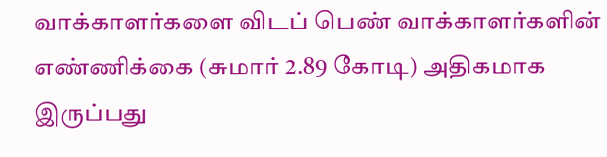வாக்காளர்களை விடப் பெண் வாக்காளர்களின் எண்ணிக்கை (சுமார் 2.89 கோடி) அதிகமாக இருப்பது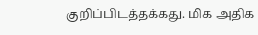குறிப்பிடத்தக்கது. மிக அதிக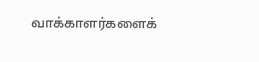வாக்காளர்களைக்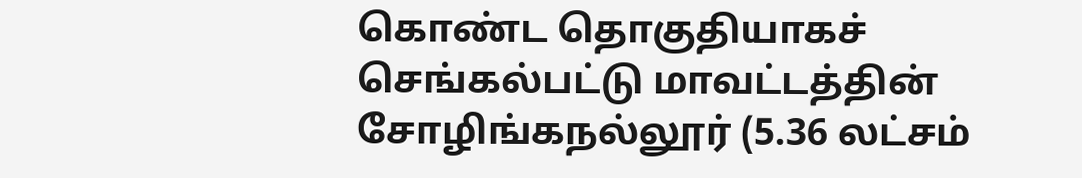கொண்ட தொகுதியாகச் செங்கல்பட்டு மாவட்டத்தின் சோழிங்கநல்லூர் (5.36 லட்சம்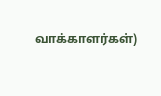வாக்காளர்கள்)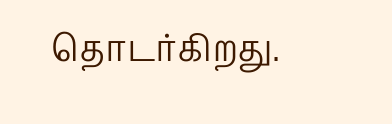தொடர்கிறது.